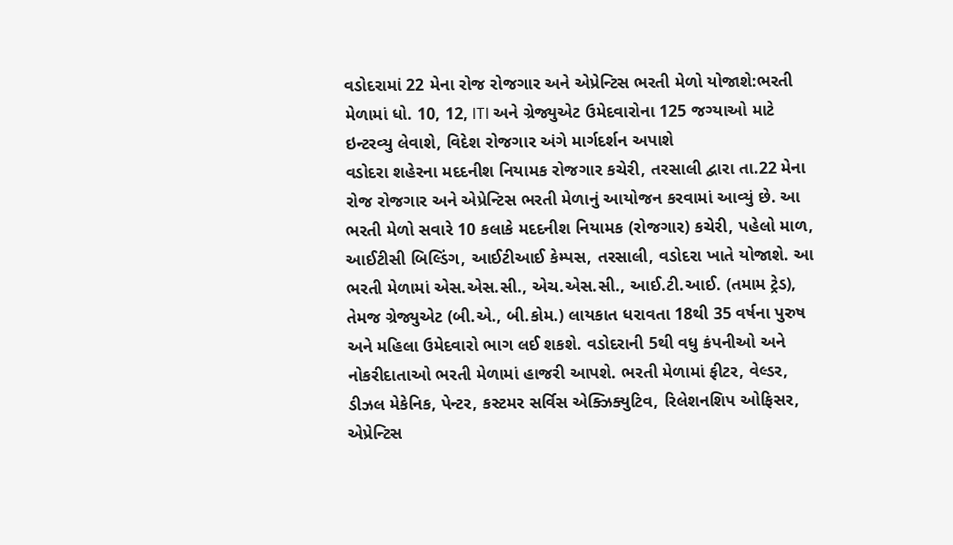વડોદરામાં 22 મેના રોજ રોજગાર અને એપ્રેન્ટિસ ભરતી મેળો યોજાશે:ભરતી મેળામાં ધો. 10, 12, ITI અને ગ્રેજ્યુએટ ઉમેદવારોના 125 જગ્યાઓ માટે ઇન્ટરવ્યુ લેવાશે, વિદેશ રોજગાર અંગે માર્ગદર્શન અપાશે
વડોદરા શહેરના મદદનીશ નિયામક રોજગાર કચેરી, તરસાલી દ્વારા તા.22 મેના રોજ રોજગાર અને એપ્રેન્ટિસ ભરતી મેળાનું આયોજન કરવામાં આવ્યું છે. આ ભરતી મેળો સવારે 10 કલાકે મદદનીશ નિયામક (રોજગાર) કચેરી, પહેલો માળ, આઈટીસી બિલ્ડિંગ, આઈટીઆઈ કેમ્પસ, તરસાલી, વડોદરા ખાતે યોજાશે. આ ભરતી મેળામાં એસ.એસ.સી., એચ.એસ.સી., આઈ.ટી.આઈ. (તમામ ટ્રેડ), તેમજ ગ્રેજ્યુએટ (બી.એ., બી.કોમ.) લાયકાત ધરાવતા 18થી 35 વર્ષના પુરુષ અને મહિલા ઉમેદવારો ભાગ લઈ શકશે. વડોદરાની 5થી વધુ કંપનીઓ અને નોકરીદાતાઓ ભરતી મેળામાં હાજરી આપશે. ભરતી મેળામાં ફીટર, વેલ્ડર, ડીઝલ મેકેનિક, પેન્ટર, કસ્ટમર સર્વિસ એક્ઝિક્યુટિવ, રિલેશનશિપ ઓફિસર, એપ્રેન્ટિસ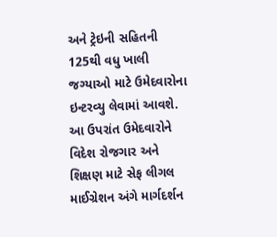અને ટ્રેઇની સહિતની 125થી વધુ ખાલી જગ્યાઓ માટે ઉમેદવારોના ઇન્ટરવ્યુ લેવામાં આવશે. આ ઉપરાંત ઉમેદવારોને વિદેશ રોજગાર અને શિક્ષણ માટે સેફ લીગલ માઈગ્રેશન અંગે માર્ગદર્શન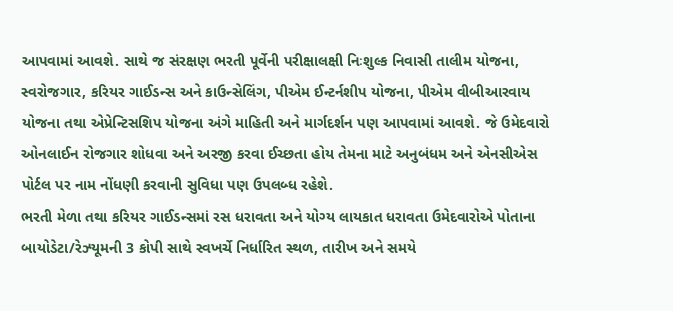આપવામાં આવશે. સાથે જ સંરક્ષણ ભરતી પૂર્વેની પરીક્ષાલક્ષી નિઃશુલ્ક નિવાસી તાલીમ યોજના, સ્વરોજગાર, કરિયર ગાઈડન્સ અને કાઉન્સેલિંગ, પીએમ ઈન્ટર્નશીપ યોજના, પીએમ વીબીઆરવાય યોજના તથા એપ્રેન્ટિસશિપ યોજના અંગે માહિતી અને માર્ગદર્શન પણ આપવામાં આવશે. જે ઉમેદવારો ઓનલાઈન રોજગાર શોધવા અને અરજી કરવા ઈચ્છતા હોય તેમના માટે અનુબંધમ અને એનસીએસ પોર્ટલ પર નામ નોંધણી કરવાની સુવિધા પણ ઉપલબ્ધ રહેશે.
ભરતી મેળા તથા કરિયર ગાઈડન્સમાં રસ ધરાવતા અને યોગ્ય લાયકાત ધરાવતા ઉમેદવારોએ પોતાના બાયોડેટા/રેઝ્યૂમની 3 કોપી સાથે સ્વખર્ચે નિર્ધારિત સ્થળ, તારીખ અને સમયે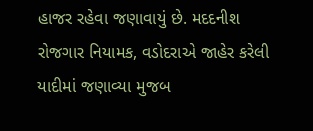હાજર રહેવા જણાવાયું છે. મદદનીશ રોજગાર નિયામક, વડોદરાએ જાહેર કરેલી યાદીમાં જણાવ્યા મુજબ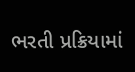ભરતી પ્રક્રિયામાં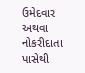ઉમેદવાર અથવા નોકરીદાતા પાસેથી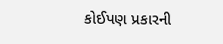કોઈપણ પ્રકારની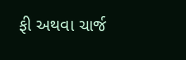ફી અથવા ચાર્જ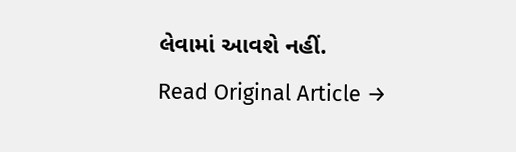લેવામાં આવશે નહીં.
Read Original Article →